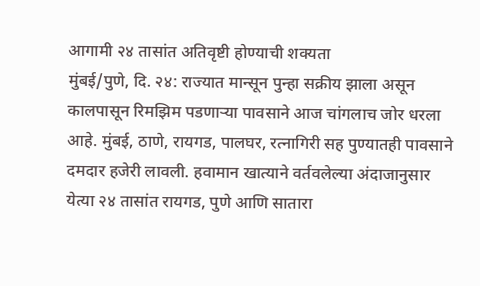आगामी २४ तासांत अतिवृष्टी होण्याची शक्यता
मुंबई/पुणे, दि. २४: राज्यात मान्सून पुन्हा सक्रीय झाला असून कालपासून रिमझिम पडणाऱ्या पावसाने आज चांगलाच जोर धरला आहे. मुंबई, ठाणे, रायगड, पालघर, रत्नागिरी सह पुण्यातही पावसाने दमदार हजेरी लावली. हवामान खात्याने वर्तवलेल्या अंदाजानुसार येत्या २४ तासांत रायगड, पुणे आणि सातारा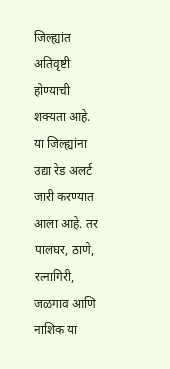जिल्ह्यांत अतिवृष्टी होण्याची शक्यता आहे. या जिल्ह्यांना उद्या रेड अलर्ट जारी करण्यात आला आहे. तर पालघर, ठाणे, रत्नागिरी, जळगाव आणि नाशिक या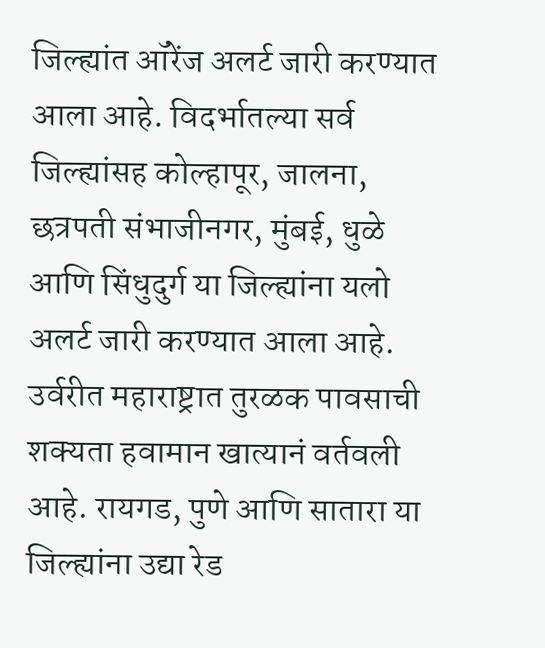जिल्ह्यांत ऑरेंज अलर्ट जारी करण्यात आला आहे. विदर्भातल्या सर्व जिल्ह्यांसह कोल्हापूर, जालना, छत्रपती संभाजीनगर, मुंबई, धुळे आणि सिंधुदुर्ग या जिल्ह्यांना यलो अलर्ट जारी करण्यात आला आहे. उर्वरीत महाराष्ट्रात तुरळक पावसाची शक्यता हवामान खात्यानं वर्तवली आहे. रायगड, पुणे आणि सातारा या जिल्ह्यांना उद्या रेड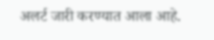अलर्ट जारी करण्यात आला आहे.